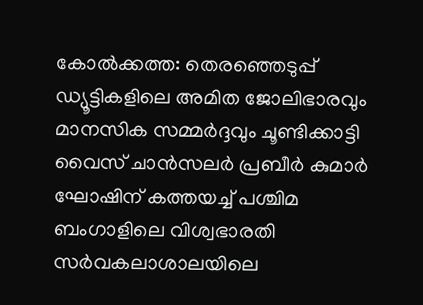കോൽക്കത്ത: തെരഞ്ഞെടുപ്പ് ഡ്യൂട്ടികളിലെ അമിത ജോലിഭാരവും മാനസിക സമ്മർദ്ദവും ചൂണ്ടിക്കാട്ടി വൈസ് ചാൻസലർ പ്രബീർ കുമാർ ഘോഷിന് കത്തയച്ച് പശ്ചിമ ബംഗാളിലെ വിശ്വഭാരതി സർവകലാശാലയിലെ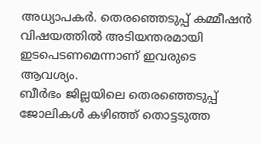അധ്യാപകർ. തെരഞ്ഞെടുപ്പ് കമ്മീഷൻ വിഷയത്തിൽ അടിയന്തരമായി ഇടപെടണമെന്നാണ് ഇവരുടെ ആവശ്യം.
ബീർഭം ജില്ലയിലെ തെരഞ്ഞെടുപ്പ് ജോലികൾ കഴിഞ്ഞ് തൊട്ടടുത്ത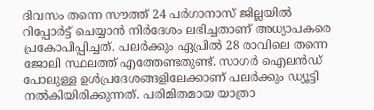ദിവസം തന്നെ സൗത്ത് 24 പർഗാനാസ് ജില്ലയിൽ റിപ്പോർട്ട് ചെയ്യാൻ നിർദേശം ലഭിച്ചതാണ് അധ്യാപകരെ പ്രകോപിപ്പിച്ചത്. പലർക്കും ഏപ്രിൽ 28 രാവിലെ തന്നെ ജോലി സ്ഥലത്ത് എത്തേണ്ടതുണ്ട്. സാഗർ ഐലൻഡ് പോലുള്ള ഉൾപ്രദേശങ്ങളിലേക്കാണ് പലർക്കും ഡ്യൂട്ടി നൽകിയിരിക്കുന്നത്. പരിമിതമായ യാത്രാ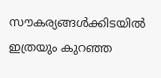സൗകര്യങ്ങൾക്കിടയിൽ ഇത്രയും കുറഞ്ഞ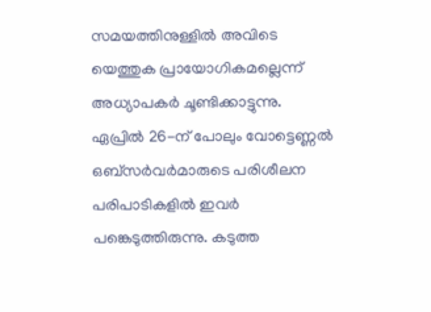സമയത്തിനുള്ളിൽ അവിടെ യെത്തുക പ്രായോഗികമല്ലെന്ന് അധ്യാപകർ ചൂണ്ടിക്കാട്ടുന്നു.
ഏപ്രിൽ 26-ന് പോലും വോട്ടെണ്ണൽ ഒബ്സർവർമാരുടെ പരിശീലന പരിപാടികളിൽ ഇവർ പങ്കെടുത്തിരുന്നു. കടുത്ത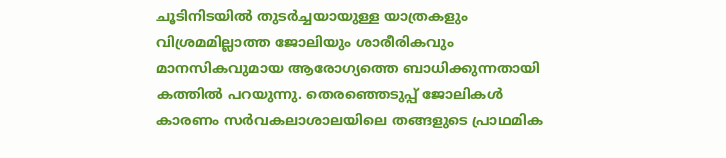ചൂടിനിടയിൽ തുടർച്ചയായുള്ള യാത്രകളും വിശ്രമമില്ലാത്ത ജോലിയും ശാരീരികവും മാനസികവുമായ ആരോഗ്യത്തെ ബാധിക്കുന്നതായി കത്തിൽ പറയുന്നു. തെരഞ്ഞെടുപ്പ് ജോലികൾ കാരണം സർവകലാശാലയിലെ തങ്ങളുടെ പ്രാഥമിക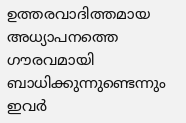ഉത്തരവാദിത്തമായ അധ്യാപനത്തെ ഗൗരവമായി ബാധിക്കുന്നുണ്ടെന്നും ഇവർ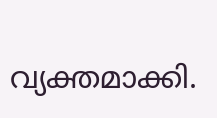വ്യക്തമാക്കി.